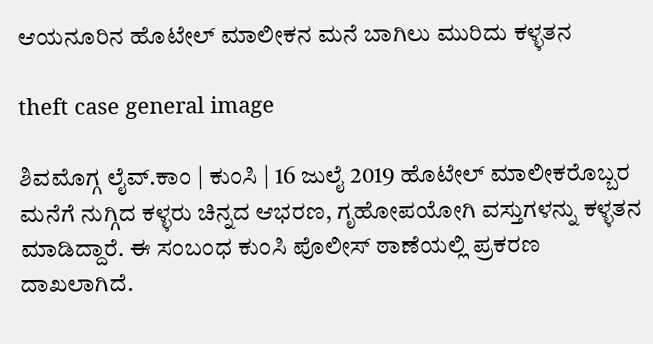ಆಯನೂರಿನ ಹೊಟೇಲ್ ಮಾಲೀಕನ ಮನೆ ಬಾಗಿಲು ಮುರಿದು ಕಳ್ಳತನ

theft case general image

ಶಿವಮೊಗ್ಗ ಲೈವ್.ಕಾಂ | ಕುಂಸಿ | 16 ಜುಲೈ 2019 ಹೊಟೇಲ್ ಮಾಲೀಕರೊಬ್ಬರ ಮನೆಗೆ ನುಗ್ಗಿದ ಕಳ್ಳರು ಚಿನ್ನದ ಆಭರಣ, ಗೃಹೋಪಯೋಗಿ ವಸ್ತುಗಳನ್ನು ಕಳ್ಳತನ ಮಾಡಿದ್ದಾರೆ. ಈ ಸಂಬಂಧ ಕುಂಸಿ ಪೊಲೀಸ್ ಠಾಣೆಯಲ್ಲಿ ಪ್ರಕರಣ ದಾಖಲಾಗಿದೆ.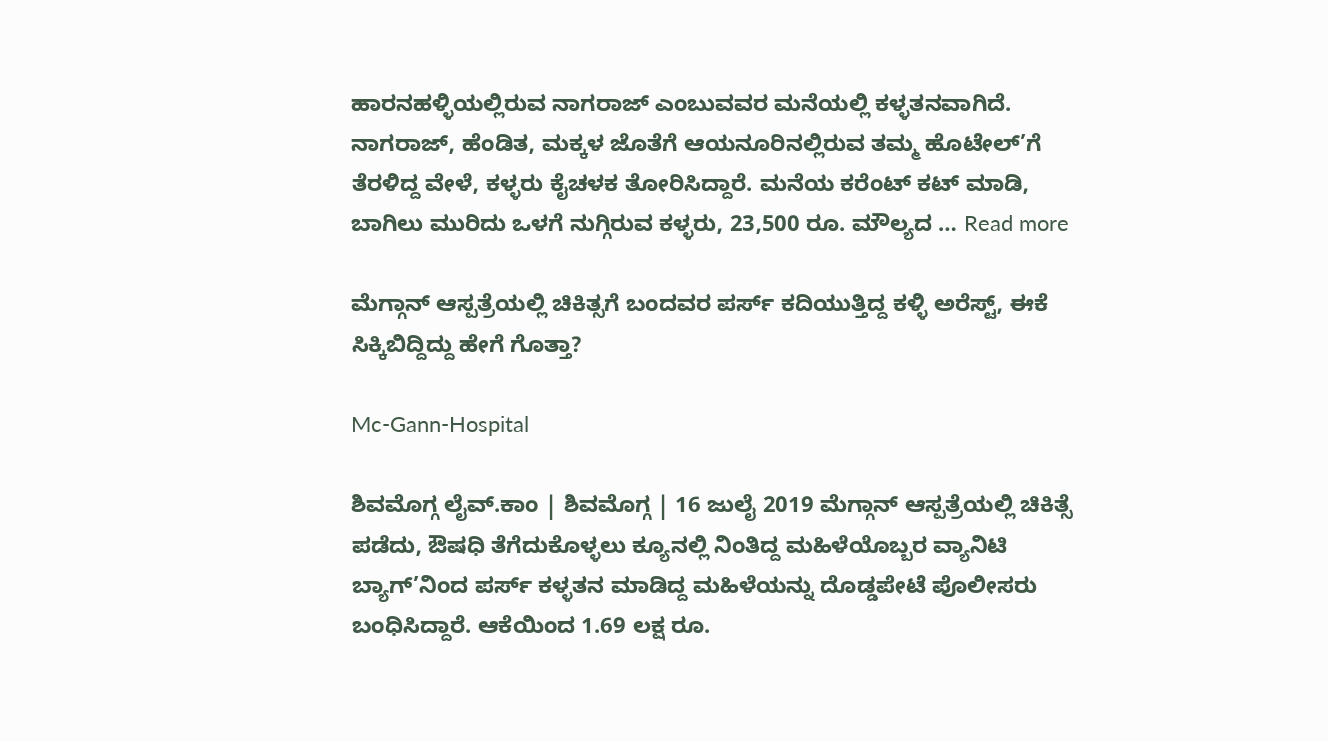ಹಾರನಹಳ್ಳಿಯಲ್ಲಿರುವ ನಾಗರಾಜ್ ಎಂಬುವವರ ಮನೆಯಲ್ಲಿ ಕಳ್ಳತನವಾಗಿದೆ. ನಾಗರಾಜ್, ಹೆಂಡಿತ, ಮಕ್ಕಳ ಜೊತೆಗೆ ಆಯನೂರಿನಲ್ಲಿರುವ ತಮ್ಮ ಹೊಟೇಲ್’ಗೆ ತೆರಳಿದ್ದ ವೇಳೆ, ಕಳ್ಳರು ಕೈಚಳಕ ತೋರಿಸಿದ್ದಾರೆ. ಮನೆಯ ಕರೆಂಟ್ ಕಟ್ ಮಾಡಿ, ಬಾಗಿಲು ಮುರಿದು ಒಳಗೆ ನುಗ್ಗಿರುವ ಕಳ್ಳರು, 23,500 ರೂ. ಮೌಲ್ಯದ … Read more

ಮೆಗ್ಗಾನ್ ಆಸ್ಪತ್ರೆಯಲ್ಲಿ ಚಿಕಿತ್ಸಗೆ ಬಂದವರ ಪರ್ಸ್ ಕದಿಯುತ್ತಿದ್ದ ಕಳ್ಳಿ ಅರೆಸ್ಟ್, ಈಕೆ ಸಿಕ್ಕಿಬಿದ್ದಿದ್ದು ಹೇಗೆ ಗೊತ್ತಾ?

Mc-Gann-Hospital

ಶಿವಮೊಗ್ಗ ಲೈವ್.ಕಾಂ | ಶಿವಮೊಗ್ಗ | 16 ಜುಲೈ 2019 ಮೆಗ್ಗಾನ್ ಆಸ್ಪತ್ರೆಯಲ್ಲಿ ಚಿಕಿತ್ಸೆ ಪಡೆದು, ಔಷಧಿ ತೆಗೆದುಕೊಳ್ಳಲು ಕ್ಯೂನಲ್ಲಿ ನಿಂತಿದ್ದ ಮಹಿಳೆಯೊಬ್ಬರ ವ್ಯಾನಿಟಿ ಬ್ಯಾಗ್’ನಿಂದ ಪರ್ಸ್ ಕಳ್ಳತನ ಮಾಡಿದ್ದ ಮಹಿಳೆಯನ್ನು ದೊಡ್ಡಪೇಟೆ ಪೊಲೀಸರು ಬಂಧಿಸಿದ್ದಾರೆ. ಆಕೆಯಿಂದ 1.69 ಲಕ್ಷ ರೂ.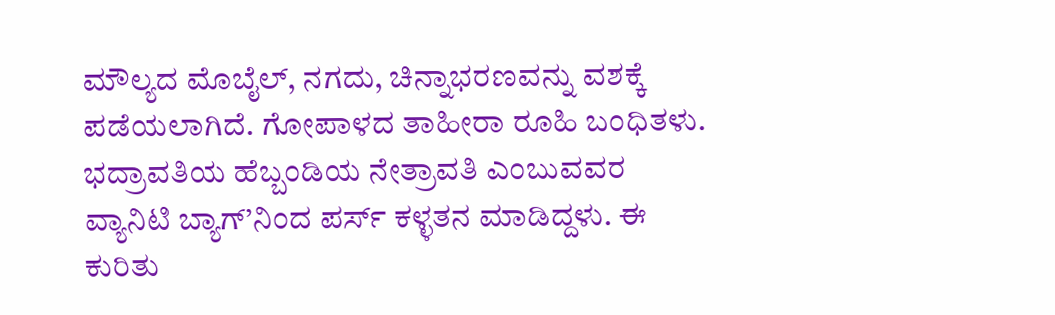ಮೌಲ್ಯದ ಮೊಬೈಲ್, ನಗದು, ಚಿನ್ನಾಭರಣವನ್ನು ವಶಕ್ಕೆ ಪಡೆಯಲಾಗಿದೆ. ಗೋಪಾಳದ ತಾಹೀರಾ ರೂಹಿ ಬಂಧಿತಳು. ಭದ್ರಾವತಿಯ ಹೆಬ್ಬಂಡಿಯ ನೇತ್ರಾವತಿ ಎಂಬುವವರ ವ್ಯಾನಿಟಿ ಬ್ಯಾಗ್’ನಿಂದ ಪರ್ಸ್ ಕಳ್ಳತನ ಮಾಡಿದ್ದಳು. ಈ ಕುರಿತು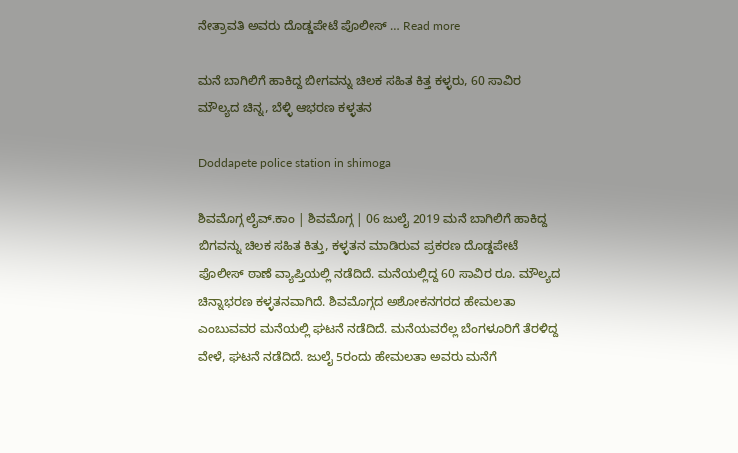ನೇತ್ರಾವತಿ ಅವರು ದೊಡ್ಡಪೇಟೆ ಪೊಲೀಸ್ … Read more

ಮನೆ ಬಾಗಿಲಿಗೆ ಹಾಕಿದ್ದ ಬೀಗವನ್ನು ಚಿಲಕ ಸಹಿತ ಕಿತ್ತ ಕಳ್ಳರು, 60 ಸಾವಿರ ಮೌಲ್ಯದ ಚಿನ್ನ, ಬೆಳ್ಳಿ ಆಭರಣ ಕಳ್ಳತನ

Doddapete police station in shimoga

ಶಿವಮೊಗ್ಗ ಲೈವ್.ಕಾಂ | ಶಿವಮೊಗ್ಗ | 06 ಜುಲೈ 2019 ಮನೆ ಬಾಗಿಲಿಗೆ ಹಾಕಿದ್ದ ಬಿಗವನ್ನು ಚಿಲಕ ಸಹಿತ ಕಿತ್ತು, ಕಳ್ಳತನ ಮಾಡಿರುವ ಪ್ರಕರಣ ದೊಡ್ಡಪೇಟೆ ಪೊಲೀಸ್ ಠಾಣೆ ವ್ಯಾಪ್ತಿಯಲ್ಲಿ ನಡೆದಿದೆ. ಮನೆಯಲ್ಲಿದ್ದ 60 ಸಾವಿರ ರೂ. ಮೌಲ್ಯದ ಚಿನ್ನಾಭರಣ ಕಳ್ಳತನವಾಗಿದೆ. ಶಿವಮೊಗ್ಗದ ಅಶೋಕನಗರದ ಹೇಮಲತಾ ಎಂಬುವವರ ಮನೆಯಲ್ಲಿ ಘಟನೆ ನಡೆದಿದೆ. ಮನೆಯವರೆಲ್ಲ ಬೆಂಗಳೂರಿಗೆ ತೆರಳಿದ್ದ ವೇಳೆ, ಘಟನೆ ನಡೆದಿದೆ. ಜುಲೈ 5ರಂದು ಹೇಮಲತಾ ಅವರು ಮನೆಗೆ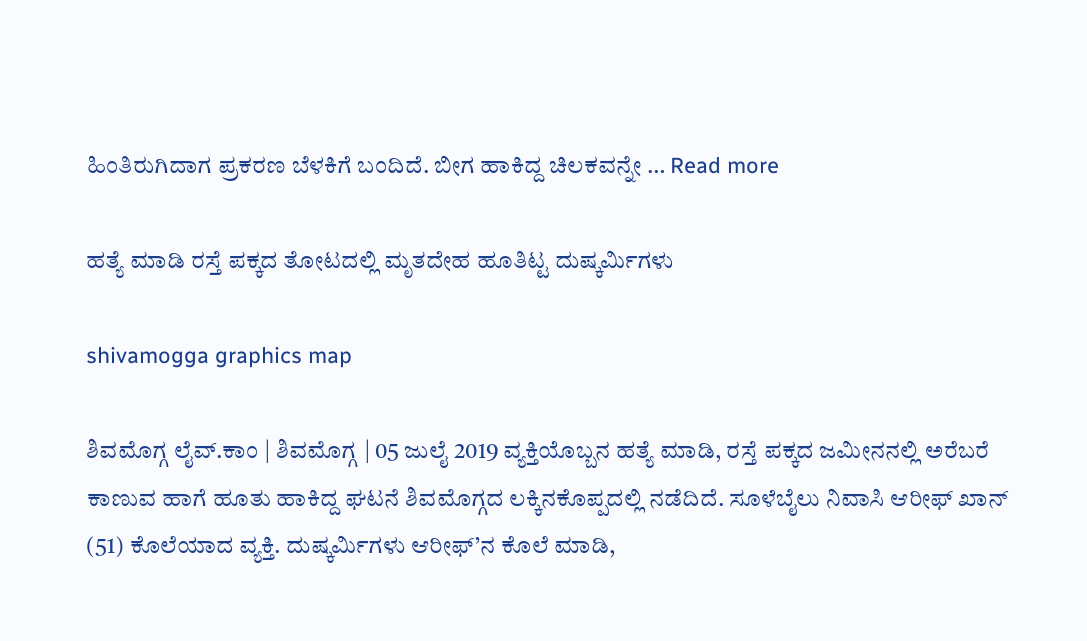ಹಿಂತಿರುಗಿದಾಗ ಪ್ರಕರಣ ಬೆಳಕಿಗೆ ಬಂದಿದೆ. ಬೀಗ ಹಾಕಿದ್ದ ಚಿಲಕವನ್ನೇ … Read more

ಹತ್ಯೆ ಮಾಡಿ ರಸ್ತೆ ಪಕ್ಕದ ತೋಟದಲ್ಲಿ ಮೃತದೇಹ ಹೂತಿಟ್ಟ ದುಷ್ಕರ್ಮಿಗಳು

shivamogga graphics map

ಶಿವಮೊಗ್ಗ ಲೈವ್.ಕಾಂ | ಶಿವಮೊಗ್ಗ | 05 ಜುಲೈ 2019 ವ್ಯಕ್ತಿಯೊಬ್ಬನ ಹತ್ಯೆ ಮಾಡಿ, ರಸ್ತೆ ಪಕ್ಕದ ಜಮೀನನಲ್ಲಿ ಅರೆಬರೆ ಕಾಣುವ ಹಾಗೆ ಹೂತು ಹಾಕಿದ್ದ ಘಟನೆ ಶಿವಮೊಗ್ಗದ ಲಕ್ಕಿನಕೊಪ್ಪದಲ್ಲಿ ನಡೆದಿದೆ. ಸೂಳೆಬೈಲು ನಿವಾಸಿ ಆರೀಫ್ ಖಾನ್ (51) ಕೊಲೆಯಾದ ವ್ಯಕ್ತಿ. ದುಷ್ಕರ್ಮಿಗಳು ಆರೀಫ್’ನ ಕೊಲೆ ಮಾಡಿ,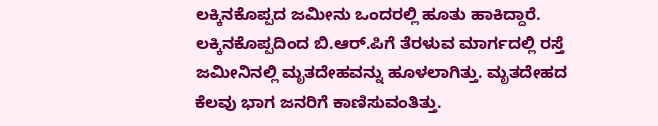ಲಕ್ಕಿನಕೊಪ್ಪದ ಜಮೀನು ಒಂದರಲ್ಲಿ ಹೂತು ಹಾಕಿದ್ದಾರೆ. ಲಕ್ಕಿನಕೊಪ್ಪದಿಂದ ಬಿ.ಆರ್.ಪಿಗೆ ತೆರಳುವ ಮಾರ್ಗದಲ್ಲಿ ರಸ್ತೆ ಜಮೀನಿನಲ್ಲಿ ಮೃತದೇಹವನ್ನು ಹೂಳಲಾಗಿತ್ತು. ಮೃತದೇಹದ ಕೆಲವು ಭಾಗ ಜನರಿಗೆ ಕಾಣಿಸುವಂತಿತ್ತು.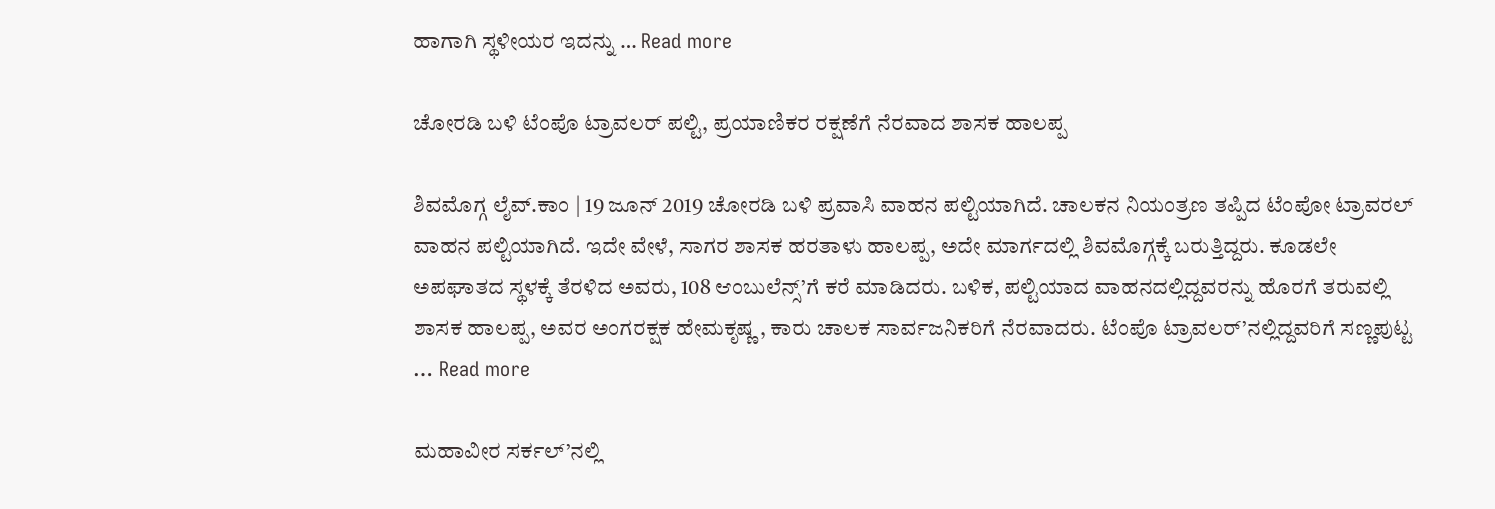ಹಾಗಾಗಿ ಸ್ಥಳೀಯರ ಇದನ್ನು … Read more

ಚೋರಡಿ ಬಳಿ ಟೆಂಪೊ ಟ್ರಾವಲರ್ ಪಲ್ಟಿ, ಪ್ರಯಾಣಿಕರ ರಕ್ಷಣೆಗೆ ನೆರವಾದ ಶಾಸಕ ಹಾಲಪ್ಪ

ಶಿವಮೊಗ್ಗ ಲೈವ್.ಕಾಂ | 19 ಜೂನ್ 2019 ಚೋರಡಿ ಬಳಿ ಪ್ರವಾಸಿ ವಾಹನ ಪಲ್ಟಿಯಾಗಿದೆ. ಚಾಲಕನ ನಿಯಂತ್ರಣ ತಪ್ಪಿದ ಟೆಂಪೋ ಟ್ರಾವರಲ್ ವಾಹನ ಪಲ್ಟಿಯಾಗಿದೆ. ಇದೇ ವೇಳೆ, ಸಾಗರ ಶಾಸಕ ಹರತಾಳು ಹಾಲಪ್ಪ, ಅದೇ ಮಾರ್ಗದಲ್ಲಿ ಶಿವಮೊಗ್ಗಕ್ಕೆ ಬರುತ್ತಿದ್ದರು. ಕೂಡಲೇ ಅಪಘಾತದ ಸ್ಥಳಕ್ಕೆ ತೆರಳಿದ ಅವರು, 108 ಆಂಬುಲೆನ್ಸ್’ಗೆ ಕರೆ ಮಾಡಿದರು. ಬಳಿಕ, ಪಲ್ಟಿಯಾದ ವಾಹನದಲ್ಲಿದ್ದವರನ್ನು ಹೊರಗೆ ತರುವಲ್ಲಿ ಶಾಸಕ ಹಾಲಪ್ಪ, ಅವರ ಅಂಗರಕ್ಷಕ ಹೇಮಕೃಷ್ಣ , ಕಾರು ಚಾಲಕ ಸಾರ್ವಜನಿಕರಿಗೆ ನೆರವಾದರು. ಟೆಂಪೊ ಟ್ರಾವಲರ್’ನಲ್ಲಿದ್ದವರಿಗೆ ಸಣ್ಣಪುಟ್ಟ … Read more

ಮಹಾವೀರ ಸರ್ಕಲ್’ನಲ್ಲಿ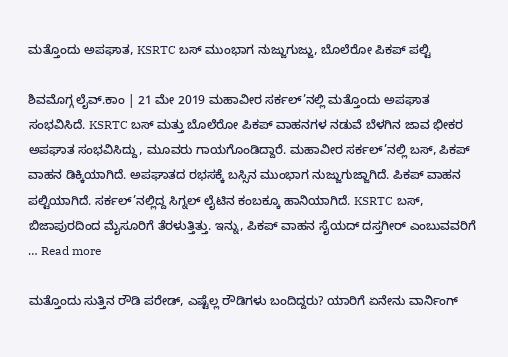ಮತ್ತೊಂದು ಅಪಘಾತ, KSRTC ಬಸ್ ಮುಂಭಾಗ ನುಜ್ಜುಗುಜ್ಜು, ಬೊಲೆರೋ ಪಿಕಪ್ ಪಲ್ಟಿ

ಶಿವಮೊಗ್ಗ ಲೈವ್.ಕಾಂ | 21 ಮೇ 2019 ಮಹಾವೀರ ಸರ್ಕಲ್’ನಲ್ಲಿ ಮತ್ತೊಂದು ಅಪಘಾತ ಸಂಭವಿಸಿದೆ. KSRTC ಬಸ್ ಮತ್ತು ಬೊಲೆರೋ ಪಿಕಪ್ ವಾಹನಗಳ ನಡುವೆ ಬೆಳಗಿನ ಜಾವ ಭೀಕರ ಅಪಘಾತ ಸಂಭವಿಸಿದ್ದು, ಮೂವರು ಗಾಯಗೊಂಡಿದ್ದಾರೆ. ಮಹಾವೀರ ಸರ್ಕಲ್’ನಲ್ಲಿ ಬಸ್, ಪಿಕಪ್ ವಾಹನ ಡಿಕ್ಕಿಯಾಗಿದೆ. ಅಪಘಾತದ ರಭಸಕ್ಕೆ ಬಸ್ಸಿನ ಮುಂಭಾಗ ನುಜ್ಜುಗುಜ್ಜಾಗಿದೆ. ಪಿಕಪ್ ವಾಹನ ಪಲ್ಟಿಯಾಗಿದೆ. ಸರ್ಕಲ್’ನಲ್ಲಿದ್ದ ಸಿಗ್ನಲ್ ಲೈಟಿನ ಕಂಬಕ್ಕೂ ಹಾನಿಯಾಗಿದೆ. KSRTC ಬಸ್, ಬಿಜಾಪುರದಿಂದ ಮೈಸೂರಿಗೆ ತೆರಳುತ್ತಿತ್ತು. ಇನ್ನು, ಪಿಕಪ್ ವಾಹನ ಸೈಯದ್ ದಸ್ತಗೀರ್ ಎಂಬುವವರಿಗೆ … Read more

ಮತ್ತೊಂದು ಸುತ್ತಿನ ರೌಡಿ ಪರೇಡ್, ಎಷ್ಟೆಲ್ಲ ರೌಡಿಗಳು ಬಂದಿದ್ದರು? ಯಾರಿಗೆ ಏನೇನು ವಾರ್ನಿಂಗ್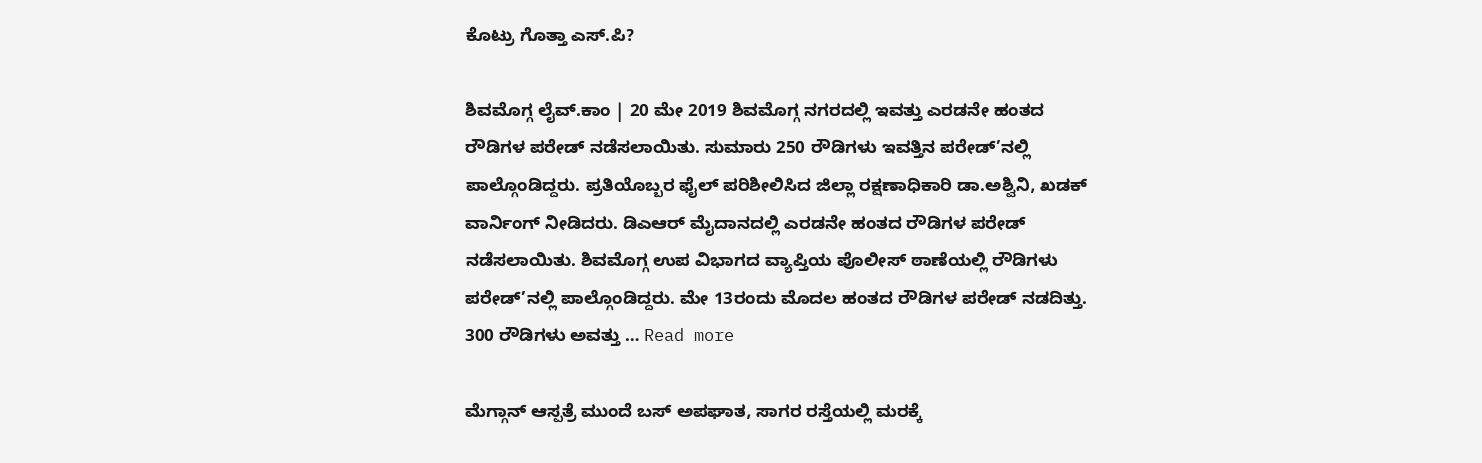ಕೊಟ್ರು ಗೊತ್ತಾ ಎಸ್.ಪಿ?

ಶಿವಮೊಗ್ಗ ಲೈವ್.ಕಾಂ | 20 ಮೇ 2019 ಶಿವಮೊಗ್ಗ ನಗರದಲ್ಲಿ ಇವತ್ತು ಎರಡನೇ ಹಂತದ ರೌಡಿಗಳ ಪರೇಡ್ ನಡೆಸಲಾಯಿತು. ಸುಮಾರು 250 ರೌಡಿಗಳು ಇವತ್ತಿನ ಪರೇಡ್’ನಲ್ಲಿ ಪಾಲ್ಗೊಂಡಿದ್ದರು. ಪ್ರತಿಯೊಬ್ಬರ ಫೈಲ್ ಪರಿಶೀಲಿಸಿದ ಜಿಲ್ಲಾ ರಕ್ಷಣಾಧಿಕಾರಿ ಡಾ.ಅಶ್ವಿನಿ, ಖಡಕ್ ವಾರ್ನಿಂಗ್ ನೀಡಿದರು. ಡಿಎಆರ್ ಮೈದಾನದಲ್ಲಿ ಎರಡನೇ ಹಂತದ ರೌಡಿಗಳ ಪರೇಡ್ ನಡೆಸಲಾಯಿತು. ಶಿವಮೊಗ್ಗ ಉಪ ವಿಭಾಗದ ವ್ಯಾಪ್ತಿಯ ಪೊಲೀಸ್ ಠಾಣೆಯಲ್ಲಿ ರೌಡಿಗಳು ಪರೇಡ್’ನಲ್ಲಿ ಪಾಲ್ಗೊಂಡಿದ್ದರು. ಮೇ 13ರಂದು ಮೊದಲ ಹಂತದ ರೌಡಿಗಳ ಪರೇಡ್ ನಡದಿತ್ತು. 300 ರೌಡಿಗಳು ಅವತ್ತು … Read more

ಮೆಗ್ಗಾನ್ ಆಸ್ಪತ್ರೆ ಮುಂದೆ ಬಸ್ ಅಪಘಾತ, ಸಾಗರ ರಸ್ತೆಯಲ್ಲಿ ಮರಕ್ಕೆ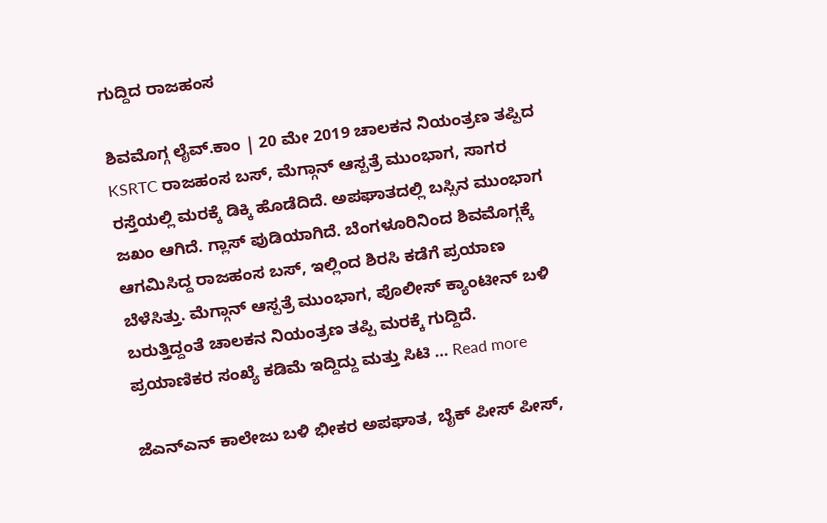ಗುದ್ದಿದ ರಾಜಹಂಸ

ಶಿವಮೊಗ್ಗ ಲೈವ್.ಕಾಂ | 20 ಮೇ 2019 ಚಾಲಕನ ನಿಯಂತ್ರಣ ತಪ್ಪಿದ KSRTC ರಾಜಹಂಸ ಬಸ್, ಮೆಗ್ಗಾನ್ ಆಸ್ಪತ್ರೆ ಮುಂಭಾಗ, ಸಾಗರ ರಸ್ತೆಯಲ್ಲಿ ಮರಕ್ಕೆ ಡಿಕ್ಕಿ ಹೊಡೆದಿದೆ. ಅಪಘಾತದಲ್ಲಿ ಬಸ್ಸಿನ ಮುಂಭಾಗ ಜಖಂ ಆಗಿದೆ. ಗ್ಲಾಸ್ ಪುಡಿಯಾಗಿದೆ. ಬೆಂಗಳೂರಿನಿಂದ ಶಿವಮೊಗ್ಗಕ್ಕೆ ಆಗಮಿಸಿದ್ದ ರಾಜಹಂಸ ಬಸ್, ಇಲ್ಲಿಂದ ಶಿರಸಿ ಕಡೆಗೆ ಪ್ರಯಾಣ ಬೆಳೆಸಿತ್ತು. ಮೆಗ್ಗಾನ್ ಆಸ್ಪತ್ರೆ ಮುಂಭಾಗ, ಪೊಲೀಸ್ ಕ್ಯಾಂಟೀನ್ ಬಳಿ ಬರುತ್ತಿದ್ದಂತೆ ಚಾಲಕನ ನಿಯಂತ್ರಣ ತಪ್ಪಿ ಮರಕ್ಕೆ ಗುದ್ದಿದೆ. ಪ್ರಯಾಣಿಕರ ಸಂಖ್ಯೆ ಕಡಿಮೆ ಇದ್ದಿದ್ದು ಮತ್ತು ಸಿಟಿ … Read more

ಜೆಎನ್ಎನ್ ಕಾಲೇಜು ಬಳಿ ಭೀಕರ ಅಪಘಾತ, ಬೈಕ್ ಪೀಸ್ ಪೀಸ್,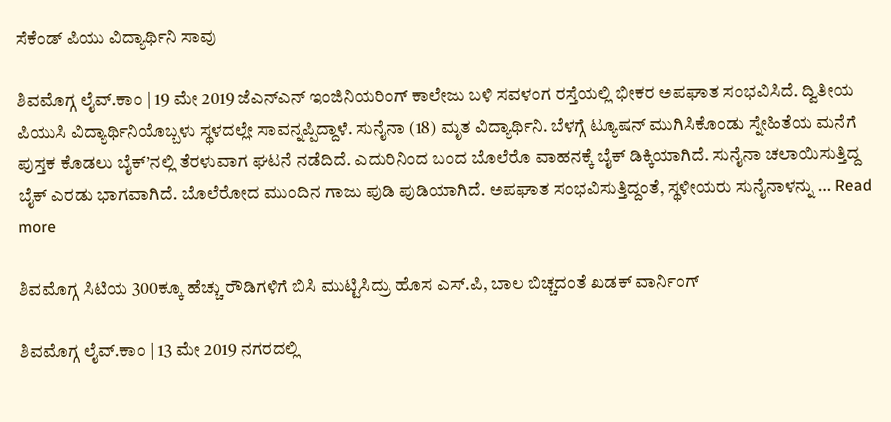ಸೆಕೆಂಡ್ ಪಿಯು ವಿದ್ಯಾರ್ಥಿನಿ ಸಾವು

ಶಿವಮೊಗ್ಗ ಲೈವ್.ಕಾಂ | 19 ಮೇ 2019 ಜೆಎನ್ಎನ್ ಇಂಜಿನಿಯರಿಂಗ್ ಕಾಲೇಜು ಬಳಿ ಸವಳಂಗ ರಸ್ತೆಯಲ್ಲಿ ಭೀಕರ ಅಪಘಾತ ಸಂಭವಿಸಿದೆ. ದ್ವಿತೀಯ ಪಿಯುಸಿ ವಿದ್ಯಾರ್ಥಿನಿಯೊಬ್ಬಳು ಸ್ಥಳದಲ್ಲೇ ಸಾವನ್ನಪ್ಪಿದ್ದಾಳೆ. ಸುನೈನಾ (18) ಮೃತ ವಿದ್ಯಾರ್ಥಿನಿ. ಬೆಳಗ್ಗೆ ಟ್ಯೂಷನ್ ಮುಗಿಸಿಕೊಂಡು ಸ್ನೇಹಿತೆಯ ಮನೆಗೆ ಪುಸ್ತಕ ಕೊಡಲು ಬೈಕ್’ನಲ್ಲಿ ತೆರಳುವಾಗ ಘಟನೆ ನಡೆದಿದೆ. ಎದುರಿನಿಂದ ಬಂದ ಬೊಲೆರೊ ವಾಹನಕ್ಕೆ ಬೈಕ್ ಡಿಕ್ಕಿಯಾಗಿದೆ. ಸುನೈನಾ ಚಲಾಯಿಸುತ್ತಿದ್ದ ಬೈಕ್ ಎರಡು ಭಾಗವಾಗಿದೆ. ಬೊಲೆರೋದ ಮುಂದಿನ ಗಾಜು ಪುಡಿ ಪುಡಿಯಾಗಿದೆ. ಅಪಘಾತ ಸಂಭವಿಸುತ್ತಿದ್ದಂತೆ, ಸ್ಥಳೀಯರು ಸುನೈನಾಳನ್ನು … Read more

ಶಿವಮೊಗ್ಗ ಸಿಟಿಯ 300ಕ್ಕೂ ಹೆಚ್ಚು ರೌಡಿಗಳಿಗೆ ಬಿಸಿ ಮುಟ್ಟಿಸಿದ್ರು ಹೊಸ ಎಸ್.ಪಿ, ಬಾಲ ಬಿಚ್ಚದಂತೆ ಖಡಕ್ ವಾರ್ನಿಂಗ್

ಶಿವಮೊಗ್ಗ ಲೈವ್.ಕಾಂ | 13 ಮೇ 2019 ನಗರದಲ್ಲಿ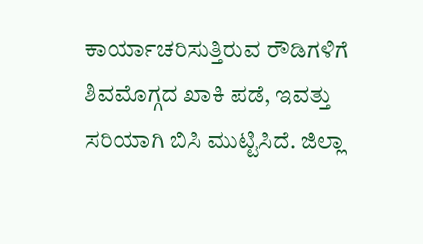ಕಾರ್ಯಾಚರಿಸುತ್ತಿರುವ ರೌಡಿಗಳಿಗೆ ಶಿವಮೊಗ್ಗದ ಖಾಕಿ ಪಡೆ, ಇವತ್ತು ಸರಿಯಾಗಿ ಬಿಸಿ ಮುಟ್ಟಿಸಿದೆ. ಜಿಲ್ಲಾ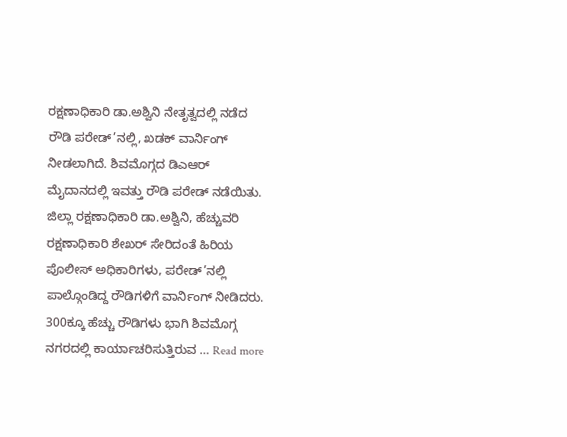ರಕ್ಷಣಾಧಿಕಾರಿ ಡಾ.ಅಶ್ವಿನಿ ನೇತೃತ್ವದಲ್ಲಿ ನಡೆದ ರೌಡಿ ಪರೇಡ್’ನಲ್ಲಿ, ಖಡಕ್ ವಾರ್ನಿಂಗ್ ನೀಡಲಾಗಿದೆ. ಶಿವಮೊಗ್ಗದ ಡಿಎಆರ್ ಮೈದಾನದಲ್ಲಿ ಇವತ್ತು ರೌಡಿ ಪರೇಡ್ ನಡೆಯಿತು. ಜಿಲ್ಲಾ ರಕ್ಷಣಾಧಿಕಾರಿ ಡಾ.ಅಶ್ವಿನಿ, ಹೆಚ್ಚುವರಿ ರಕ್ಷಣಾಧಿಕಾರಿ ಶೇಖರ್ ಸೇರಿದಂತೆ ಹಿರಿಯ ಪೊಲೀಸ್ ಅಧಿಕಾರಿಗಳು, ಪರೇಡ್’ನಲ್ಲಿ ಪಾಲ್ಗೊಂಡಿದ್ದ ರೌಡಿಗಳಿಗೆ ವಾರ್ನಿಂಗ್ ನೀಡಿದರು. 300ಕ್ಕೂ ಹೆಚ್ಚು ರೌಡಿಗಳು ಭಾಗಿ ಶಿವಮೊಗ್ಗ ನಗರದಲ್ಲಿ ಕಾರ್ಯಾಚರಿಸುತ್ತಿರುವ … Read more